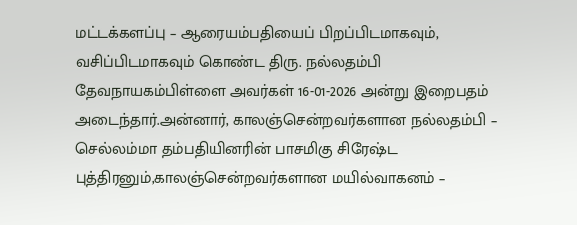மட்டக்களப்பு – ஆரையம்பதியைப் பிறப்பிடமாகவும், வசிப்பிடமாகவும் கொண்ட திரு. நல்லதம்பி தேவநாயகம்பிள்ளை அவர்கள் 16-01-2026 அன்று இறைபதம் அடைந்தார்.அன்னார், காலஞ்சென்றவர்களான நல்லதம்பி – செல்லம்மா தம்பதியினரின் பாசமிகு சிரேஷ்ட புத்திரனும்,காலஞ்சென்றவர்களான மயில்வாகனம் –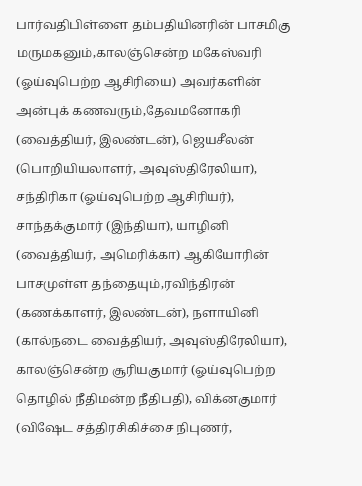பார்வதிபிள்ளை தம்பதியினரின் பாசமிகு மருமகனும்,காலஞ்சென்ற மகேஸ்வரி (ஓய்வுபெற்ற ஆசிரியை) அவர்களின் அன்புக் கணவரும்,தேவமனோகரி (வைத்தியர், இலண்டன்), ஜெயசீலன் (பொறியியலாளர், அவுஸ்திரேலியா), சந்திரிகா (ஓய்வுபெற்ற ஆசிரியர்), சாந்தக்குமார் (இந்தியா), யாழினி (வைத்தியர், அமெரிக்கா) ஆகியோரின் பாசமுள்ள தந்தையும்,ரவிந்திரன் (கணக்காளர், இலண்டன்), நளாயினி (கால்நடை வைத்தியர், அவுஸ்திரேலியா), காலஞ்சென்ற சூரியகுமார் (ஓய்வுபெற்ற தொழில் நீதிமன்ற நீதிபதி), விக்னகுமார் (விஷேட சத்திரசிகிச்சை நிபுணர்,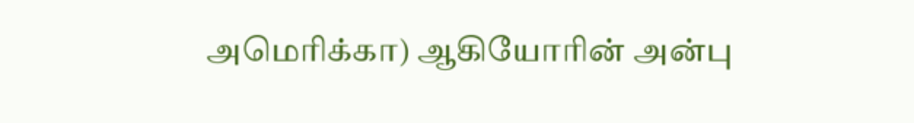அமெரிக்கா) ஆகியோரின் அன்பு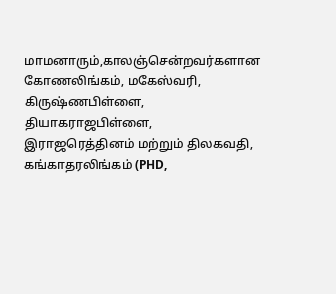மாமனாரும்,காலஞ்சென்றவர்களான கோணலிங்கம், மகேஸ்வரி, கிருஷ்ணபிள்ளை, தியாகராஜபிள்ளை, இராஜரெத்தினம் மற்றும் திலகவதி, கங்காதரலிங்கம் (PHD,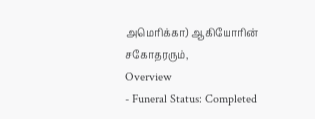அமெரிக்கா) ஆகியோரின் சகோதரரும்,
Overview
- Funeral Status: Completed